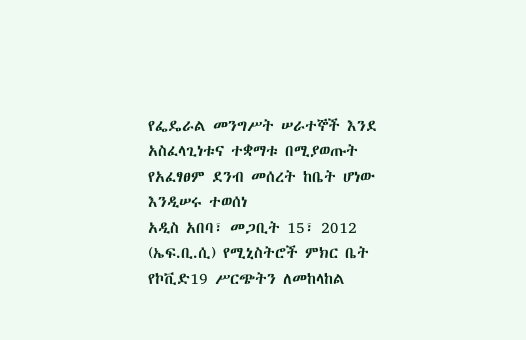የፌዴራል መንግሥት ሠራተኞች እንደ አስፈላጊነቱና ተቋማቱ በሚያወጡት የአፈፃፀም ደንብ መሰረት ከቤት ሆነው እንዲሠሩ ተወሰነ
አዲስ አበባ፣ መጋቢት 15፣ 2012 (ኤፍ.ቢ.ሲ) የሚኒስትሮች ምክር ቤት የኮቪድ19 ሥርጭትን ለመከላከል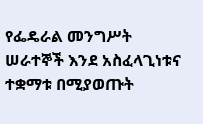የፌዴራል መንግሥት ሠራተኞች እንደ አስፈላጊነቱና ተቋማቱ በሚያወጡት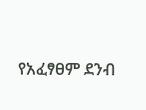የአፈፃፀም ደንብ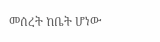መሰረት ከቤት ሆነው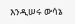እንዲሠሩ ውሳኔ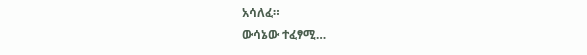አሳለፈ።
ውሳኔው ተፈፃሚ…